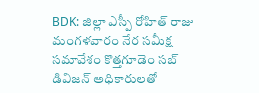BDK: జిల్లా ఎస్పీ రోహిత్ రాజు మంగళవారం నేర సమీక్ష సమావేశం కొత్తగూడెం సబ్ డివిజన్ అధికారులతో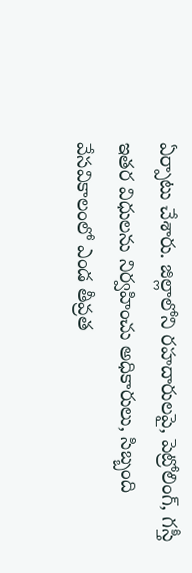ఏర్పాటు చేశారు. జిల్లాలోని రహదారులపై, పెట్రోలింగ్, గస్తీ ఇతర విధులను నిర్వహించు అధికారులు, సిబ్బంది వేసవికాలంలో ఎండ తీవ్రత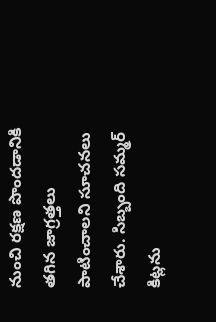నుంచి రక్షణ పొందడానికి తగిన జాగ్రత్తలు పాటించాలని సూచనలు చేశారు. సిబ్బంది సమ్మర్ కిట్లను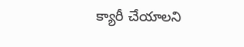క్యారీ చేయాలని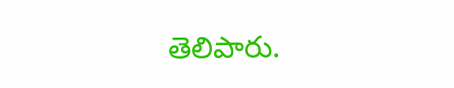తెలిపారు.